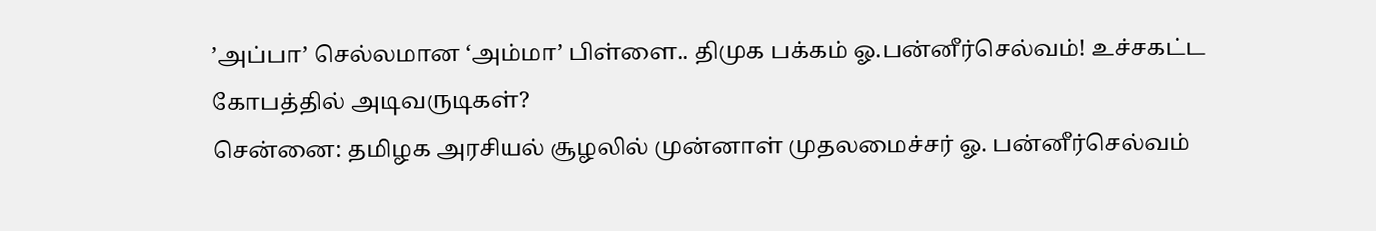’அப்பா’ செல்லமான ‘அம்மா’ பிள்ளை.. திமுக பக்கம் ஓ.பன்னீர்செல்வம்! உச்சகட்ட கோபத்தில் அடிவருடிகள்?
சென்னை: தமிழக அரசியல் சூழலில் முன்னாள் முதலமைச்சர் ஓ. பன்னீர்செல்வம்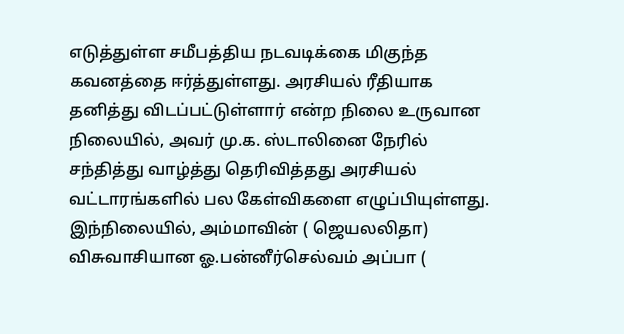எடுத்துள்ள சமீபத்திய நடவடிக்கை மிகுந்த கவனத்தை ஈர்த்துள்ளது. அரசியல் ரீதியாக தனித்து விடப்பட்டுள்ளார் என்ற நிலை உருவான நிலையில், அவர் மு.க. ஸ்டாலினை நேரில் சந்தித்து வாழ்த்து தெரிவித்தது அரசியல் வட்டாரங்களில் பல கேள்விகளை எழுப்பியுள்ளது. இந்நிலையில், அம்மாவின் ( ஜெயலலிதா) விசுவாசியான ஓ.பன்னீர்செல்வம் அப்பா (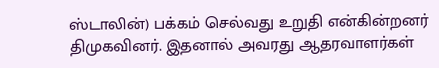ஸ்டாலின்) பக்கம் செல்வது உறுதி என்கின்றனர் திமுகவினர். இதனால் அவரது ஆதரவாளர்கள்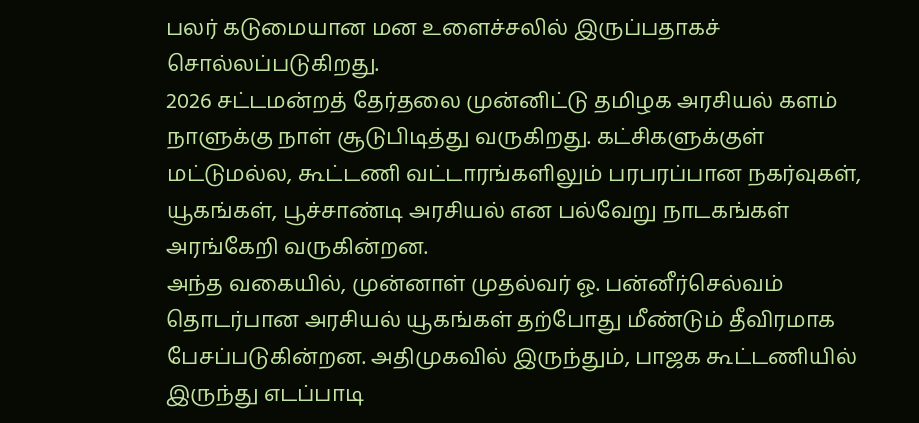பலர் கடுமையான மன உளைச்சலில் இருப்பதாகச் சொல்லப்படுகிறது.
2026 சட்டமன்றத் தேர்தலை முன்னிட்டு தமிழக அரசியல் களம் நாளுக்கு நாள் சூடுபிடித்து வருகிறது. கட்சிகளுக்குள் மட்டுமல்ல, கூட்டணி வட்டாரங்களிலும் பரபரப்பான நகர்வுகள், யூகங்கள், பூச்சாண்டி அரசியல் என பல்வேறு நாடகங்கள் அரங்கேறி வருகின்றன.
அந்த வகையில், முன்னாள் முதல்வர் ஓ. பன்னீர்செல்வம் தொடர்பான அரசியல் யூகங்கள் தற்போது மீண்டும் தீவிரமாக பேசப்படுகின்றன. அதிமுகவில் இருந்தும், பாஜக கூட்டணியில் இருந்து எடப்பாடி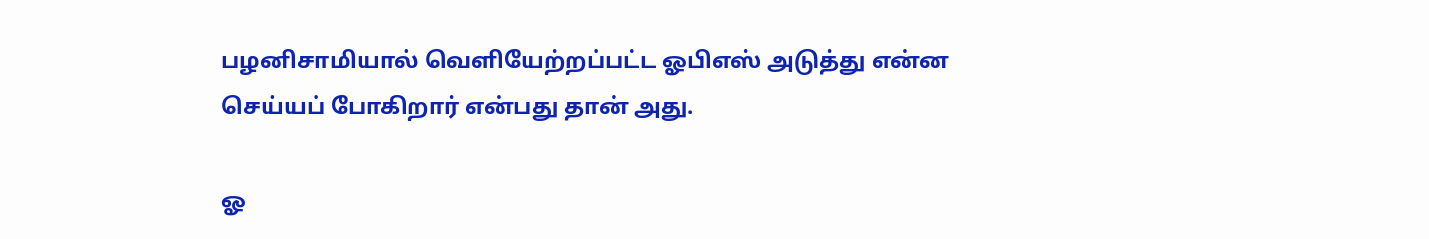பழனிசாமியால் வெளியேற்றப்பட்ட ஓபிஎஸ் அடுத்து என்ன செய்யப் போகிறார் என்பது தான் அது.

ஓ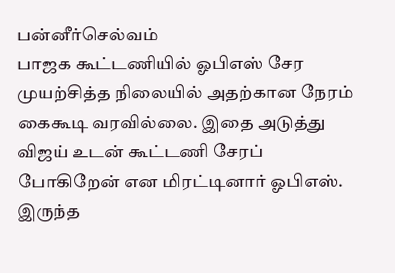பன்னீர்செல்வம்
பாஜக கூட்டணியில் ஓபிஎஸ் சேர முயற்சித்த நிலையில் அதற்கான நேரம் கைகூடி வரவில்லை. இதை அடுத்து விஜய் உடன் கூட்டணி சேரப் போகிறேன் என மிரட்டினார் ஓபிஎஸ். இருந்த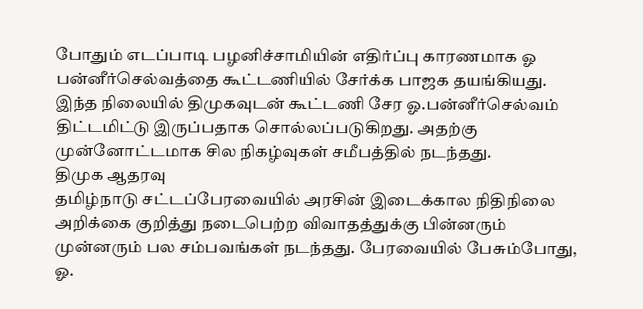போதும் எடப்பாடி பழனிச்சாமியின் எதிர்ப்பு காரணமாக ஓ பன்னீர்செல்வத்தை கூட்டணியில் சேர்க்க பாஜக தயங்கியது. இந்த நிலையில் திமுகவுடன் கூட்டணி சேர ஓ.பன்னீர்செல்வம் திட்டமிட்டு இருப்பதாக சொல்லப்படுகிறது. அதற்கு முன்னோட்டமாக சில நிகழ்வுகள் சமீபத்தில் நடந்தது.
திமுக ஆதரவு
தமிழ்நாடு சட்டப்பேரவையில் அரசின் இடைக்கால நிதிநிலை அறிக்கை குறித்து நடைபெற்ற விவாதத்துக்கு பின்னரும் முன்னரும் பல சம்பவங்கள் நடந்தது. பேரவையில் பேசும்போது, ஓ.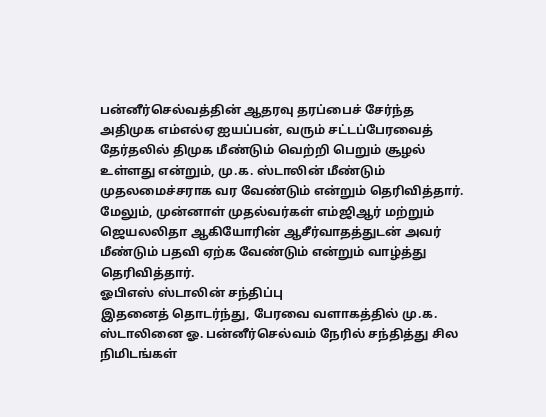பன்னீர்செல்வத்தின் ஆதரவு தரப்பைச் சேர்ந்த அதிமுக எம்எல்ஏ ஐயப்பன், வரும் சட்டப்பேரவைத் தேர்தலில் திமுக மீண்டும் வெற்றி பெறும் சூழல் உள்ளது என்றும், மு.க. ஸ்டாலின் மீண்டும் முதலமைச்சராக வர வேண்டும் என்றும் தெரிவித்தார். மேலும், முன்னாள் முதல்வர்கள் எம்ஜிஆர் மற்றும் ஜெயலலிதா ஆகியோரின் ஆசீர்வாதத்துடன் அவர் மீண்டும் பதவி ஏற்க வேண்டும் என்றும் வாழ்த்து தெரிவித்தார்.
ஓபிஎஸ் ஸ்டாலின் சந்திப்பு
இதனைத் தொடர்ந்து, பேரவை வளாகத்தில் மு.க. ஸ்டாலினை ஓ. பன்னீர்செல்வம் நேரில் சந்தித்து சில நிமிடங்கள்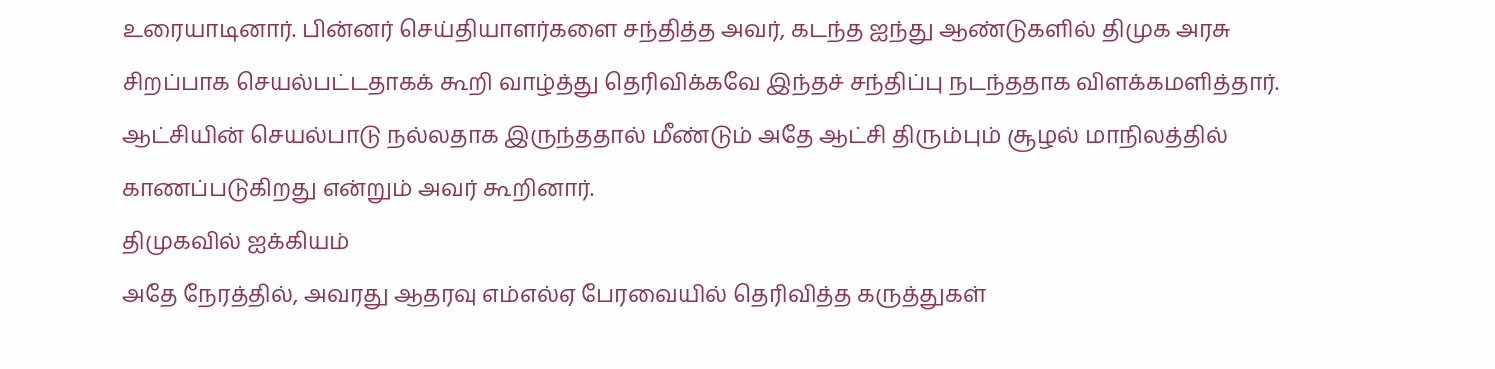உரையாடினார். பின்னர் செய்தியாளர்களை சந்தித்த அவர், கடந்த ஐந்து ஆண்டுகளில் திமுக அரசு சிறப்பாக செயல்பட்டதாகக் கூறி வாழ்த்து தெரிவிக்கவே இந்தச் சந்திப்பு நடந்ததாக விளக்கமளித்தார். ஆட்சியின் செயல்பாடு நல்லதாக இருந்ததால் மீண்டும் அதே ஆட்சி திரும்பும் சூழல் மாநிலத்தில் காணப்படுகிறது என்றும் அவர் கூறினார்.
திமுகவில் ஐக்கியம்
அதே நேரத்தில், அவரது ஆதரவு எம்எல்ஏ பேரவையில் தெரிவித்த கருத்துகள்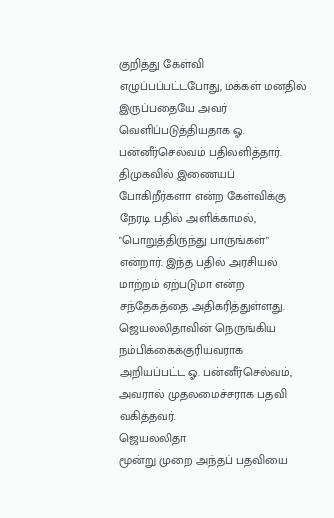குறித்து கேள்வி எழுப்பப்பட்டபோது, மக்கள் மனதில் இருப்பதையே அவர் வெளிப்படுத்தியதாக ஓ. பன்னீர்செல்வம் பதிலளித்தார். திமுகவில் இணையப் போகிறீர்களா என்ற கேள்விக்கு நேரடி பதில் அளிக்காமல், "பொறுத்திருந்து பாருங்கள்" என்றார். இந்த பதில் அரசியல் மாற்றம் ஏற்படுமா என்ற சந்தேகத்தை அதிகரித்துள்ளது. ஜெயலலிதாவின் நெருங்கிய நம்பிக்கைக்குரியவராக அறியப்பட்ட ஓ. பன்னீர்செல்வம், அவரால் முதலமைச்சராக பதவி வகித்தவர்.
ஜெயலலிதா
மூன்று முறை அந்தப் பதவியை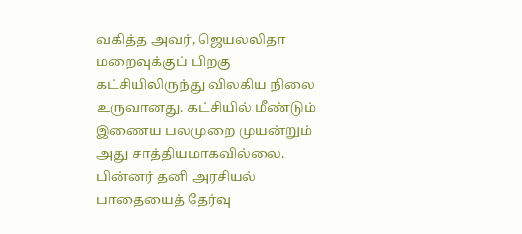வகித்த அவர், ஜெயலலிதா மறைவுக்குப் பிறகு கட்சியிலிருந்து விலகிய நிலை உருவானது. கட்சியில் மீண்டும் இணைய பலமுறை முயன்றும் அது சாத்தியமாகவில்லை. பின்னர் தனி அரசியல் பாதையைத் தேர்வு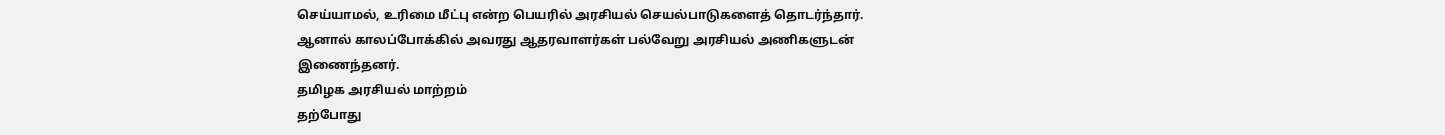செய்யாமல், உரிமை மீட்பு என்ற பெயரில் அரசியல் செயல்பாடுகளைத் தொடர்ந்தார்.
ஆனால் காலப்போக்கில் அவரது ஆதரவாளர்கள் பல்வேறு அரசியல் அணிகளுடன் இணைந்தனர்.
தமிழக அரசியல் மாற்றம்
தற்போது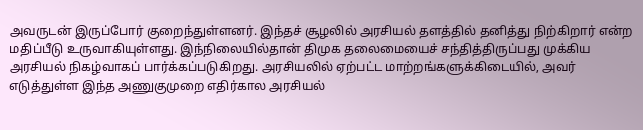அவருடன் இருப்போர் குறைந்துள்ளனர். இந்தச் சூழலில் அரசியல் தளத்தில் தனித்து நிற்கிறார் என்ற மதிப்பீடு உருவாகியுள்ளது. இந்நிலையில்தான் திமுக தலைமையைச் சந்தித்திருப்பது முக்கிய அரசியல் நிகழ்வாகப் பார்க்கப்படுகிறது. அரசியலில் ஏற்பட்ட மாற்றங்களுக்கிடையில், அவர் எடுத்துள்ள இந்த அணுகுமுறை எதிர்கால அரசியல்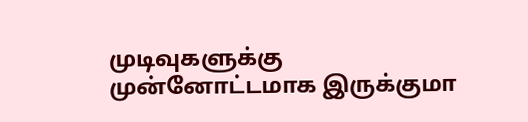முடிவுகளுக்கு முன்னோட்டமாக இருக்குமா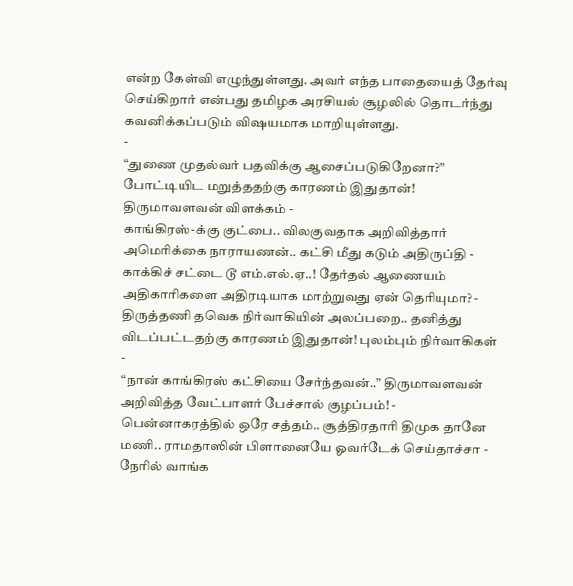என்ற கேள்வி எழுந்துள்ளது. அவர் எந்த பாதையைத் தேர்வு செய்கிறார் என்பது தமிழக அரசியல் சூழலில் தொடர்ந்து கவனிக்கப்படும் விஷயமாக மாறியுள்ளது.
-
“துணை முதல்வர் பதவிக்கு ஆசைப்படுகிறேனா?” போட்டியிட மறுத்ததற்கு காரணம் இதுதான்! திருமாவளவன் விளக்கம் -
காங்கிரஸ்-க்கு குட்பை.. விலகுவதாக அறிவித்தார் அமெரிக்கை நாராயணன்.. கட்சி மீது கடும் அதிருப்தி -
காக்கிச் சட்டை டூ எம்.எல்.ஏ..! தேர்தல் ஆணையம் அதிகாரிகளை அதிரடியாக மாற்றுவது ஏன் தெரியுமா? -
திருத்தணி தவெக நிர்வாகியின் அலப்பறை.. தனித்து விடப்பட்டதற்கு காரணம் இதுதான்! புலம்பும் நிர்வாகிகள் -
“நான் காங்கிரஸ் கட்சியை சேர்ந்தவன்..” திருமாவளவன் அறிவித்த வேட்பாளர் பேச்சால் குழப்பம்! -
பென்னாகரத்தில் ஒரே சத்தம்.. சூத்திரதாரி திமுக தானே மணி.. ராமதாஸின் பிளானையே ஓவர்டேக் செய்தாச்சா -
நேரில் வாங்க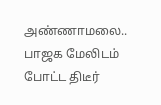அண்ணாமலை.. பாஜக மேலிடம் போட்ட திடீர்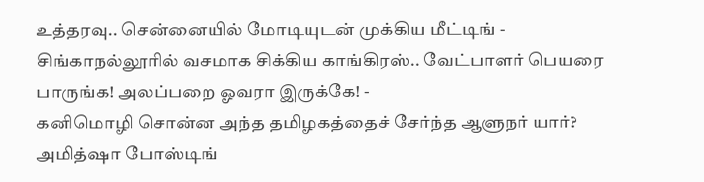உத்தரவு.. சென்னையில் மோடியுடன் முக்கிய மீட்டிங் -
சிங்காநல்லூரில் வசமாக சிக்கிய காங்கிரஸ்.. வேட்பாளர் பெயரை பாருங்க! அலப்பறை ஓவரா இருக்கே! -
கனிமொழி சொன்ன அந்த தமிழகத்தைச் சேர்ந்த ஆளுநர் யார்? அமித்ஷா போஸ்டிங்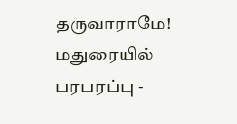தருவாராமே! மதுரையில் பரபரப்பு -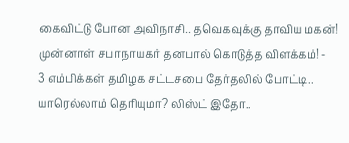கைவிட்டு போன அவிநாசி.. தவெகவுக்கு தாவிய மகன்! முன்னாள் சபாநாயகர் தனபால் கொடுத்த விளக்கம்! -
3 எம்பிக்கள் தமிழக சட்டசபை தேர்தலில் போட்டி.. யாரெல்லாம் தெரியுமா? லிஸ்ட் இதோ..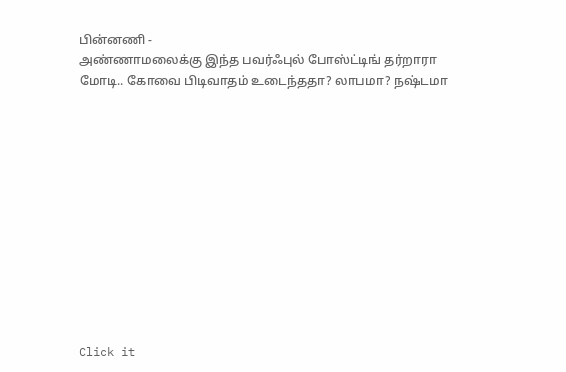பின்னணி -
அண்ணாமலைக்கு இந்த பவர்ஃபுல் போஸ்ட்டிங் தர்றாரா மோடி.. கோவை பிடிவாதம் உடைந்ததா? லாபமா? நஷ்டமா












Click it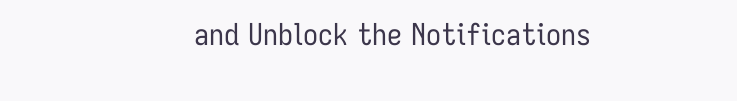and Unblock the Notifications